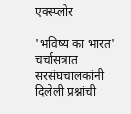एक्स्प्लोर

'भविष्य का भारत' चर्चासत्रात सरसंघचालकांनी दिलेली प्रश्नांची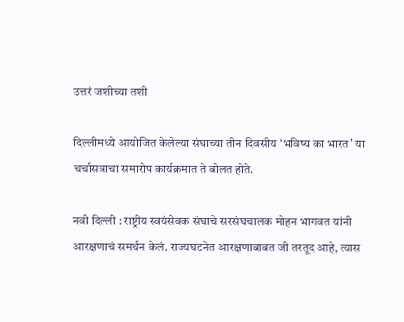उत्तरं जशीच्या तशी

दिल्लीमध्ये आयोजित केलेल्या संघाच्या तीन दिवसीय ‘भविष्य का भारत’ या चर्चासत्राचा समारोप कार्यक्रमात ते बोलत होते.

नवी दिल्ली : राष्ट्रीय स्वयंसेवक संघाचे सरसंघचालक मोहन भागवत यांनी आरक्षणाचं समर्थन केलं. राज्यघटनेत आरक्षणाबाबत जी तरतूद आहे, त्यास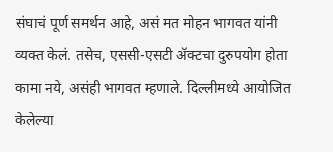संघाचं पूर्ण समर्थन आहे, असं मत मोहन भागवत यांनी व्यक्त केलं. तसेच, एससी-एसटी ॲक्टचा दुरुपयोग होता कामा नये, असंही भागवत म्हणाले. दिल्लीमध्ये आयोजित केलेल्या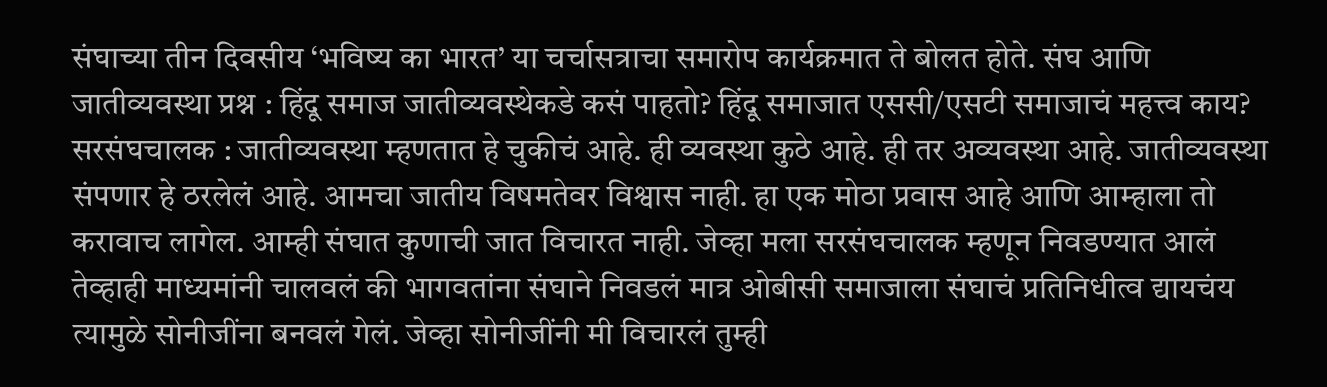संघाच्या तीन दिवसीय ‘भविष्य का भारत’ या चर्चासत्राचा समारोप कार्यक्रमात ते बोलत होते. संघ आणि जातीव्यवस्था प्रश्न : हिंदू समाज जातीव्यवस्थेकडे कसं पाहतो? हिंदू समाजात एससी/एसटी समाजाचं महत्त्व काय? सरसंघचालक : जातीव्यवस्था म्हणतात हे चुकीचं आहे. ही व्यवस्था कुठे आहे. ही तर अव्यवस्था आहे. जातीव्यवस्था संपणार हे ठरलेलं आहे. आमचा जातीय विषमतेवर विश्वास नाही. हा एक मोठा प्रवास आहे आणि आम्हाला तो करावाच लागेल. आम्ही संघात कुणाची जात विचारत नाही. जेव्हा मला सरसंघचालक म्हणून निवडण्यात आलं तेव्हाही माध्यमांनी चालवलं की भागवतांना संघाने निवडलं मात्र ओबीसी समाजाला संघाचं प्रतिनिधीत्व द्यायचंय त्यामुळे सोनीजींना बनवलं गेलं. जेव्हा सोनीजींनी मी विचारलं तुम्ही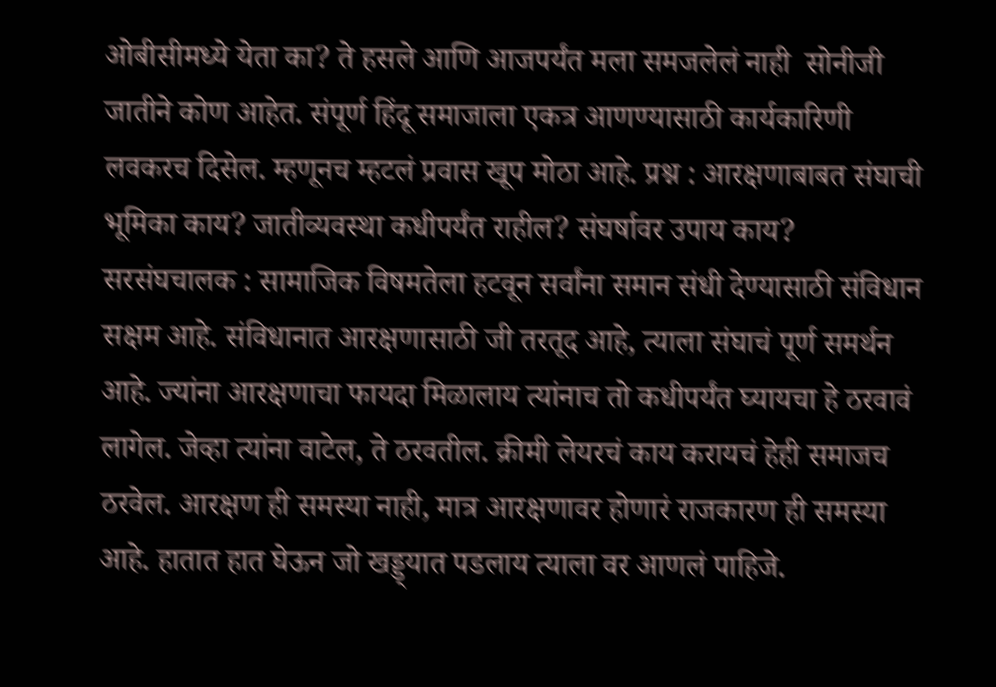ओबीसीमध्ये येता का? ते हसले आणि आजपर्यंत मला समजलेलं नाही  सोनीजी जातीने कोण आहेत. संपूर्ण हिंदू समाजाला एकत्र आणण्यासाठी कार्यकारिणी लवकरच दिसेल. म्हणूनच म्हटलं प्रवास खूप मोठा आहे. प्रश्न : आरक्षणाबाबत संघाची भूमिका काय? जातीव्यवस्था कधीपर्यंत राहील? संघर्षावर उपाय काय? सरसंघचालक : सामाजिक विषमतेला हटवून सर्वांना समान संधी देण्यासाठी संविधान सक्षम आहे. संविधानात आरक्षणासाठी जी तरतूद आहे, त्याला संघाचं पूर्ण समर्थन आहे. ज्यांना आरक्षणाचा फायदा मिळालाय त्यांनाच तो कधीपर्यंत घ्यायचा हे ठरवावं लागेल. जेव्हा त्यांना वाटेल, ते ठरवतील. क्रीमी लेयरचं काय करायचं हेही समाजच ठरवेल. आरक्षण ही समस्या नाही, मात्र आरक्षणावर होणारं राजकारण ही समस्या आहे. हातात हात घेऊन जो खड्ड्यात पडलाय त्याला वर आणलं पाहिजे.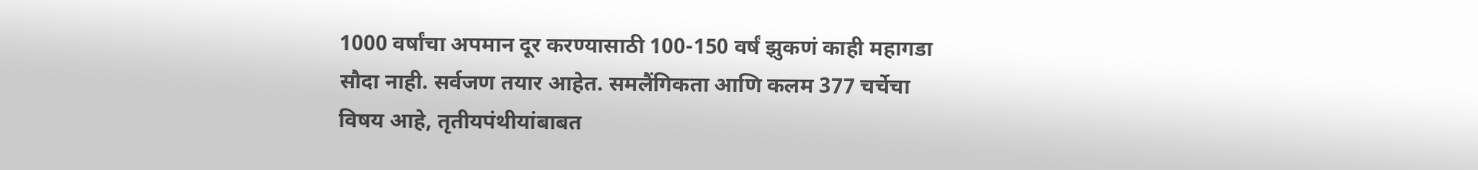1000 वर्षांचा अपमान दूर करण्यासाठी 100-150 वर्षं झुकणं काही महागडा सौदा नाही. सर्वजण तयार आहेत. समलैंगिकता आणि कलम 377 चर्चेचा विषय आहे, तृतीयपंथीयांबाबत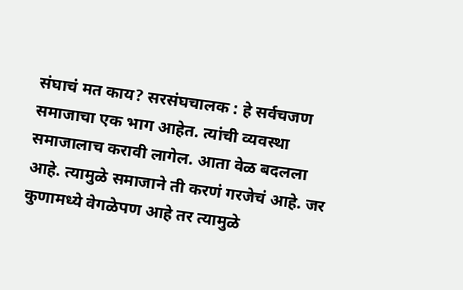संघाचं मत काय? सरसंघचालक : हे सर्वचजण समाजाचा एक भाग आहेत. त्यांची व्यवस्था समाजालाच करावी लागेल. आता वेळ बदलला आहे. त्यामुळे समाजाने ती करणं गरजेचं आहे. जर कुणामध्ये वेगळेपण आहे तर त्यामुळे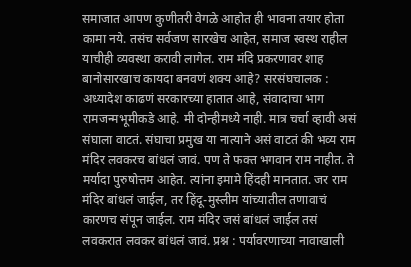समाजात आपण कुणीतरी वेगळे आहोत ही भावना तयार होता कामा नये. तसंच सर्वजण सारखेच आहेत, समाज स्वस्थ राहील याचीही व्यवस्था करावी लागेल. राम मंदि प्रकरणावर शाह बानोसारखाच कायदा बनवणं शक्य आहे? सरसंघचालक : अध्यादेश काढणं सरकारच्या हातात आहे, संवादाचा भाग रामजन्मभूमीकडे आहे. मी दोन्हीमध्ये नाही. मात्र चर्चा व्हावी असं संघाला वाटतं. संघाचा प्रमुख या नात्याने असं वाटतं की भव्य राम मंदिर लवकरच बांधलं जावं. पण ते फक्त भगवान राम नाहीत. ते मर्यादा पुरुषोत्तम आहेत. त्यांना इमामे हिंदही मानतात. जर राम मंदिर बांधलं जाईल, तर हिंदू-मुस्लीम यांच्यातील तणावाचं कारणच संपून जाईल. राम मंदिर जसं बांधलं जाईल तसं लवकरात लवकर बांधलं जावं. प्रश्न : पर्यावरणाच्या नावाखाली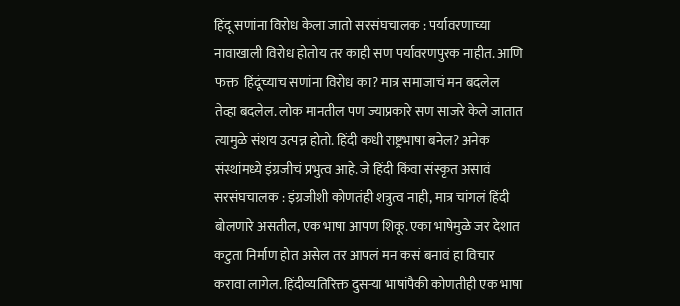हिंदू सणांना विरोध केला जातो सरसंघचालक : पर्यावरणाच्या नावाखाली विरोध होतोय तर काही सण पर्यावरणपुरक नाहीत. आणि फक्त  हिंदूंच्याच सणांना विरोध का? मात्र समाजाचं मन बदलेल तेव्हा बदलेल. लोक मानतील पण ज्याप्रकारे सण साजरे केले जातात त्यामुळे संशय उत्पन्न होतो. हिंदी कधी राष्ट्रभाषा बनेल? अनेक संस्थांमध्ये इंग्रजीचं प्रभुत्व आहे. जे हिंदी किंवा संस्कृत असावं सरसंघचालक : इंग्रजीशी कोणतंही शत्रुत्व नाही, मात्र चांगलं हिंदी बोलणारे असतील, एक भाषा आपण शिकू. एका भाषेमुळे जर देशात कटुता निर्माण होत असेल तर आपलं मन कसं बनावं हा विचार करावा लागेल. हिंदीव्यतिरिक्त दुसऱ्या भाषांपैकी कोणतीही एक भाषा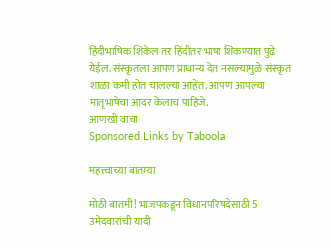हिंदीभाषिक शिकेल तर हिंदीतर भाषा शिकण्यात पुढे येईल. संस्कृतला आपण प्राधान्य देत नसल्यामुळे संस्कृत शाळा कमी होत चालल्या आहेत. आपण आपल्या मातृभाषेचा आदर केलाच पाहिजे.
आणखी वाचा
Sponsored Links by Taboola

महत्त्वाच्या बातम्या

मोठी बातमी! भाजपकडून विधानपरिषदेसाठी 5 उमेदवारांची यादी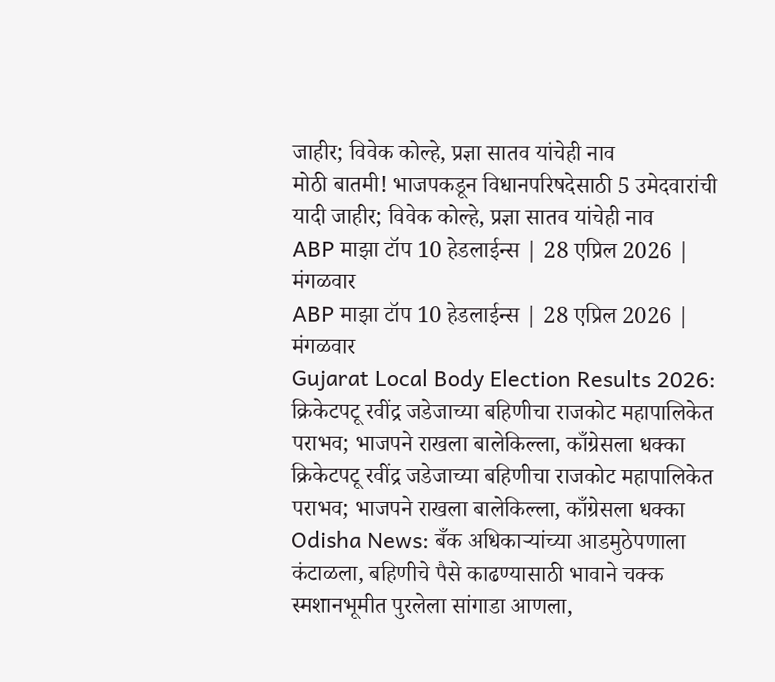जाहीर; विवेक कोल्हे, प्रज्ञा सातव यांचेही नाव
मोठी बातमी! भाजपकडून विधानपरिषदेसाठी 5 उमेदवारांची यादी जाहीर; विवेक कोल्हे, प्रज्ञा सातव यांचेही नाव
ABP माझा टॉप 10 हेडलाईन्स | 28 एप्रिल 2026 | मंगळवार
ABP माझा टॉप 10 हेडलाईन्स | 28 एप्रिल 2026 | मंगळवार
Gujarat Local Body Election Results 2026: क्रिकेटपटू रवींद्र जडेजाच्या बहिणीचा राजकोट महापालिकेत पराभव; भाजपने राखला बालेकिल्ला, काँग्रेसला धक्का
क्रिकेटपटू रवींद्र जडेजाच्या बहिणीचा राजकोट महापालिकेत पराभव; भाजपने राखला बालेकिल्ला, काँग्रेसला धक्का
Odisha News: बँक अधिकाऱ्यांच्या आडमुठेपणाला कंटाळला, बहिणीचे पैसे काढण्यासाठी भावाने चक्क स्मशानभूमीत पुरलेला सांगाडा आणला,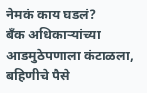नेमकं काय घडलं?
बँक अधिकाऱ्यांच्या आडमुठेपणाला कंटाळला, बहिणीचे पैसे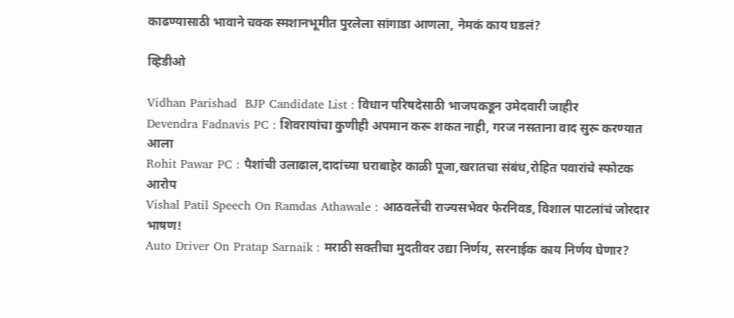काढण्यासाठी भावाने चक्क स्मशानभूमीत पुरलेला सांगाडा आणला, नेमकं काय घडलं?

व्हिडीओ

Vidhan Parishad  BJP Candidate List : विधान परिषदेसाठी भाजपकडून उमेदवारी जाहीर
Devendra Fadnavis PC : शिवरायांचा कुणीही अपमान करू शकत नाही, गरज नसताना वाद सुरू करण्यात आला
Rohit Pawar PC : पैशांची उलाढाल,दादांच्या घराबाहेर काळी पूजा,खरातचा संबंध,रोहित पवारांचे स्फोटक आरोप
Vishal Patil Speech On Ramdas Athawale : आठवलेंची राज्यसभेवर फेरनिवड, विशाल पाटलांचं जोरदार भाषण!
Auto Driver On Pratap Sarnaik : मराठी सक्तीचा मुदतीवर उद्या निर्णय, सरनाईक काय निर्णय घेणार?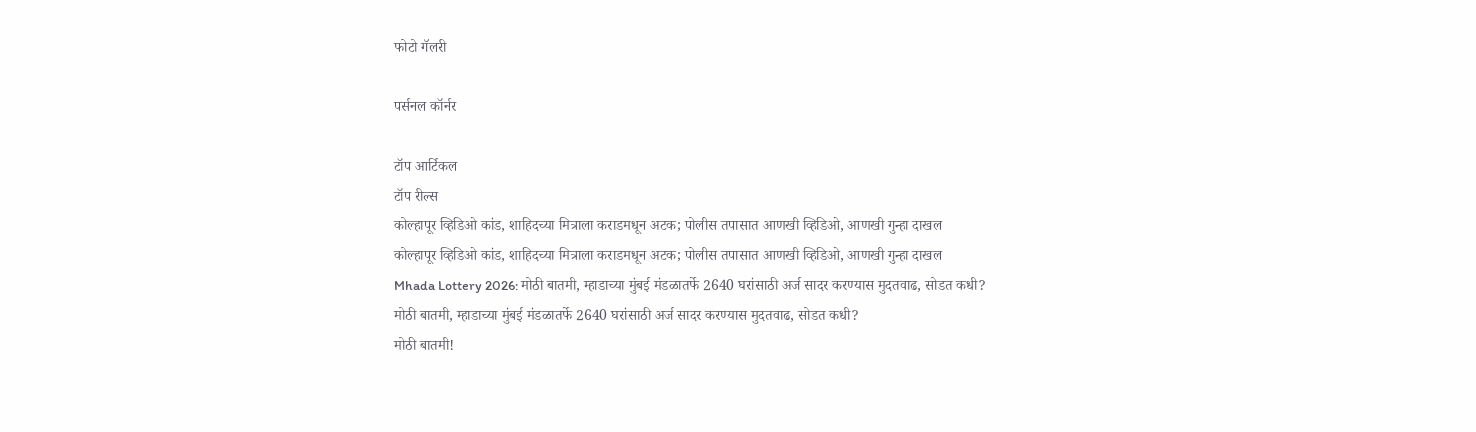फोटो गॅलरी

पर्सनल कॉर्नर

टॉप आर्टिकल
टॉप रील्स
कोल्हापूर व्हिडिओ कांड, शाहिदच्या मित्राला कराडमधून अटक; पोलीस तपासात आणखी व्हिडिओ, आणखी गुन्हा दाखल
कोल्हापूर व्हिडिओ कांड, शाहिदच्या मित्राला कराडमधून अटक; पोलीस तपासात आणखी व्हिडिओ, आणखी गुन्हा दाखल
Mhada Lottery 2026: मोठी बातमी, म्हाडाच्या मुंबई मंडळातर्फे 2640 घरांसाठी अर्ज सादर करण्यास मुदतवाढ, सोडत कधी?
मोठी बातमी, म्हाडाच्या मुंबई मंडळातर्फे 2640 घरांसाठी अर्ज सादर करण्यास मुदतवाढ, सोडत कधी?
मोठी बातमी!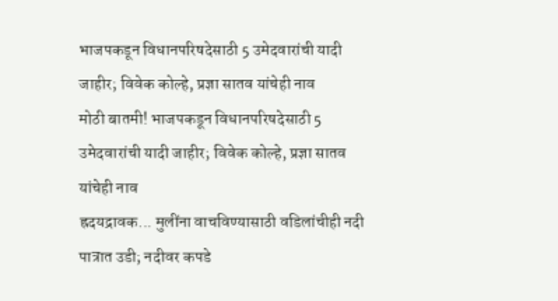भाजपकडून विधानपरिषदेसाठी 5 उमेदवारांची यादी जाहीर; विवेक कोल्हे, प्रज्ञा सातव यांचेही नाव
मोठी बातमी! भाजपकडून विधानपरिषदेसाठी 5 उमेदवारांची यादी जाहीर; विवेक कोल्हे, प्रज्ञा सातव यांचेही नाव
ह्रदयद्रावक... मुलींना वाचविण्यासाठी वडिलांचीही नदी पात्रात उडी; नदीवर कपडे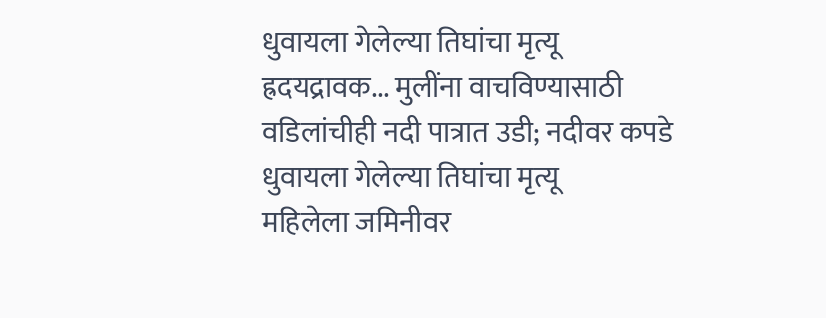धुवायला गेलेल्या तिघांचा मृत्यू
ह्रदयद्रावक... मुलींना वाचविण्यासाठी वडिलांचीही नदी पात्रात उडी; नदीवर कपडे धुवायला गेलेल्या तिघांचा मृत्यू
महिलेला जमिनीवर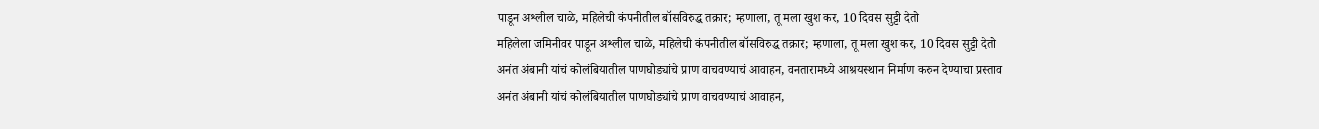पाडून अश्लील चाळे, महिलेची कंपनीतील बॉसविरुद्ध तक्रार; म्हणाला, तू मला खुश कर, 10 दिवस सुट्टी देतो
महिलेला जमिनीवर पाडून अश्लील चाळे, महिलेची कंपनीतील बॉसविरुद्ध तक्रार; म्हणाला, तू मला खुश कर, 10 दिवस सुट्टी देतो
अनंत अंबानी यांचं कोलंबियातील पाणघोड्यांचे प्राण वाचवण्याचं आवाहन, वनतारामध्ये आश्रयस्थान निर्माण करुन देण्याचा प्रस्ताव
अनंत अंबानी यांचं कोलंबियातील पाणघोड्यांचे प्राण वाचवण्याचं आवाहन,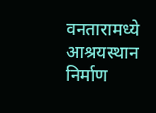वनतारामध्ये आश्रयस्थान निर्माण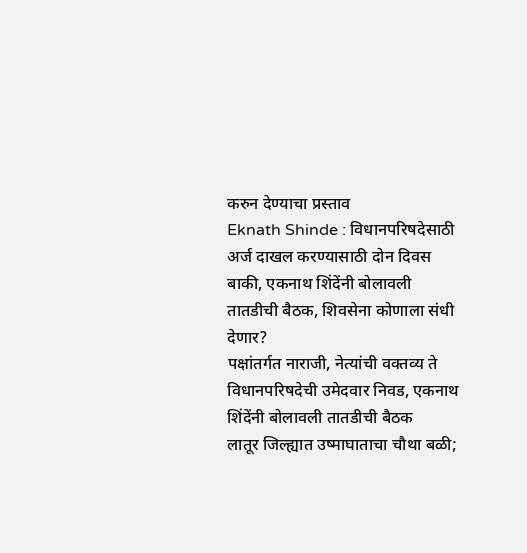करुन देण्याचा प्रस्ताव
Eknath Shinde : विधानपरिषदेसाठी अर्ज दाखल करण्यासाठी दोन दिवस बाकी, एकनाथ शिंदेंनी बोलावली तातडीची बैठक, शिवसेना कोणाला संधी देणार?
पक्षांतर्गत नाराजी, नेत्यांची वक्तव्य ते विधानपरिषदेची उमेदवार निवड, एकनाथ शिंदेंनी बोलावली तातडीची बैठक
लातूर जिल्ह्यात उष्माघाताचा चौथा बळी;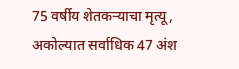75 वर्षीय शेतकऱ्याचा मृत्यू, अकोल्यात सर्वाधिक 47 अंश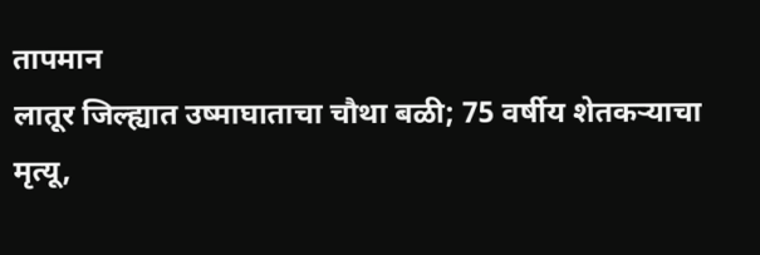तापमान
लातूर जिल्ह्यात उष्माघाताचा चौथा बळी; 75 वर्षीय शेतकऱ्याचा मृत्यू,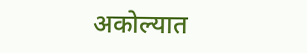अकोल्यात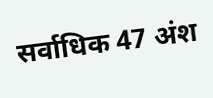सर्वाधिक 47 अंश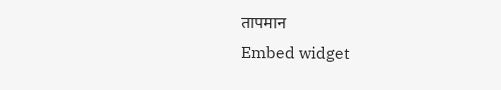तापमान
Embed widget